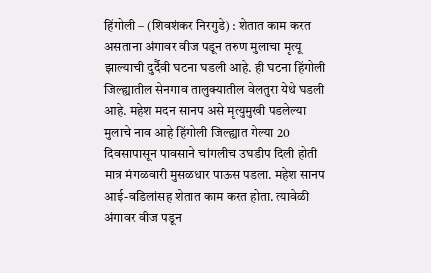हिंगोली – (शिवशंकर निरगुडे) : शेतात काम करत असताना अंगावर वीज पडून तरुण मुलाचा मृत्यू झाल्याची दुर्दैवी घटना घडली आहे. ही घटना हिंगोली जिल्ह्यातील सेनगाव तालुक्यातील वेलतुरा येथे घडली आहे. महेश मदन सानप असे मृत्युमुखी पडलेल्या मुलाचे नाव आहे हिंगोली जिल्ह्यात गेल्या 20 दिवसापासून पावसाने चांगलीच उघडीप दिली होती मात्र मंगळवारी मुसळधार पाऊस पडला. महेश सानप आई-वडिलांसह शेतात काम करत होता. त्यावेळी अंगावर वीज पडून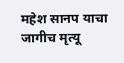महेश सानप याचा जागीच मृत्यू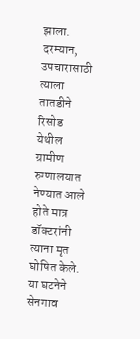झाला. दरम्यान, उपचारासाठी त्याला तातडीने रिसोड येथील ग्रामीण रुग्णालयात नेण्यात आले होते मात्र डॉक्टरांनी त्याना मृत घोषित केले. या घटनेने सेनगाव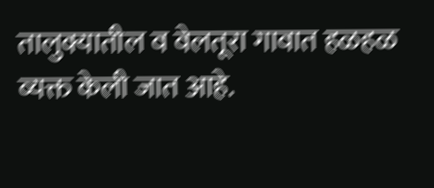तालुक्यातील व वेलतूरा गावात हळहळ व्यक्त केली जात आहे.